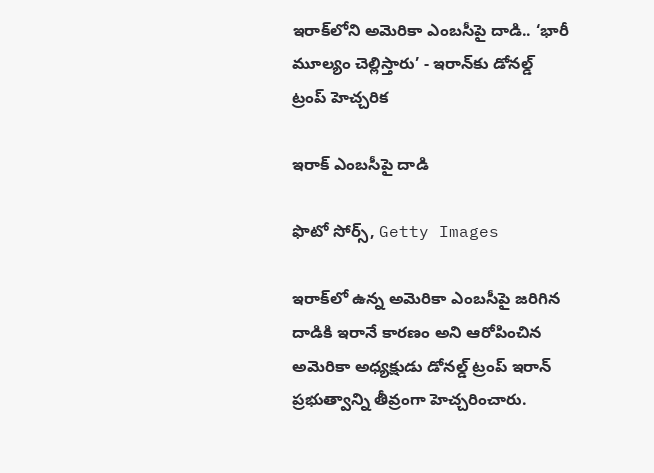ఇరాక్‌లోని అమెరికా ఎంబసీపై దాడి.. ‘భారీ మూల్యం చెల్లిస్తారు’ - ఇరాన్‌కు డోనల్డ్ ట్రంప్ హెచ్చరిక

ఇరాక్ ఎంబసీపై దాడి

ఫొటో సోర్స్, Getty Images

ఇరాక్‌లో ఉన్న అమెరికా ఎంబసీపై జరిగిన దాడికి ఇరానే కారణం అని ఆరోపించిన అమెరికా అధ్యక్షుడు డోనల్డ్ ట్రంప్ ఇరాన్ ప్రభుత్వాన్ని తీవ్రంగా హెచ్చరించారు.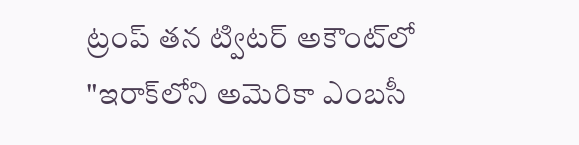ట్రంప్ తన ట్విటర్ అకౌంట్‌లో "ఇరాక్‌లోని అమెరికా ఎంబసీ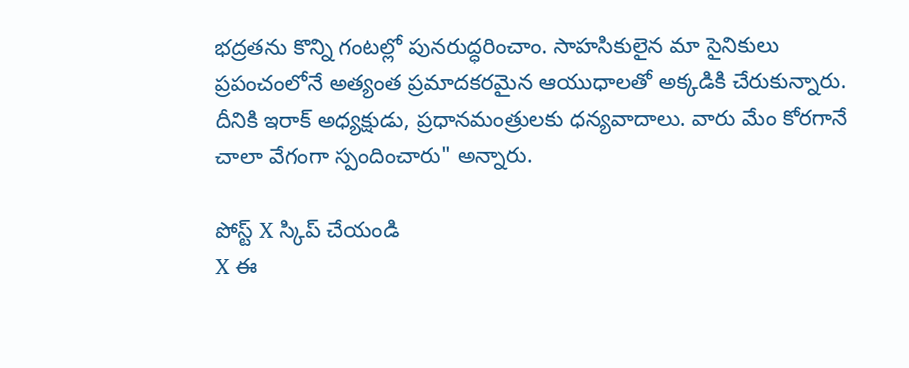భద్రతను కొన్ని గంటల్లో పునరుద్ధరించాం. సాహసికులైన మా సైనికులు ప్రపంచంలోనే అత్యంత ప్రమాదకరమైన ఆయుధాలతో అక్కడికి చేరుకున్నారు. దీనికి ఇరాక్ అధ్యక్షుడు, ప్రధానమంత్రులకు ధన్యవాదాలు. వారు మేం కోరగానే చాలా వేగంగా స్పందించారు" అన్నారు.

పోస్ట్‌ X స్కిప్ చేయండి
X ఈ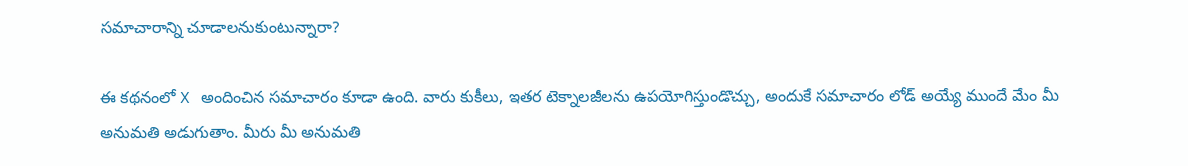సమాచారాన్ని చూడాలనుకుంటున్నారా?

ఈ కథనంలో X అందించిన సమాచారం కూడా ఉంది. వారు కుకీలు, ఇతర టెక్నాలజీలను ఉపయోగిస్తుండొచ్చు, అందుకే సమాచారం లోడ్ అయ్యే ముందే మేం మీ అనుమతి అడుగుతాం. మీరు మీ అనుమతి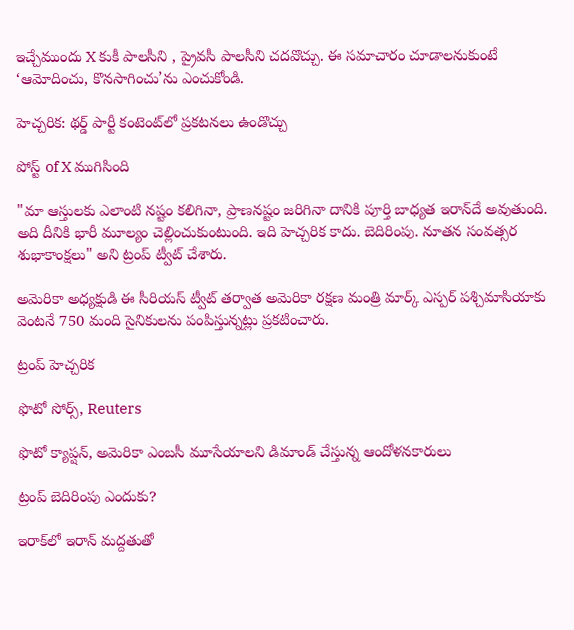ఇచ్చేముందు X కుకీ పాలసీని , ప్రైవసీ పాలసీని చదవొచ్చు. ఈ సమాచారం చూడాలనుకుంటే ‘ఆమోదించు, కొనసాగించు’ను ఎంచుకోండి.

హెచ్చరిక: థర్డ్ పార్టీ కంటెంట్‌లో ప్రకటనలు ఉండొచ్చు

పోస్ట్ of X ముగిసింది

"మా ఆస్తులకు ఎలాంటి నష్టం కలిగినా, ప్రాణనష్టం జరిగినా దానికి పూర్తి బాధ్యత ఇరాన్‌దే అవుతుంది. అది దీనికి భారీ మూల్యం చెల్లించుకుంటుంది. ఇది హెచ్చరిక కాదు. బెదిరింపు. నూతన సంవత్సర శుభాకాంక్షలు" అని ట్రంప్ ట్వీట్ చేశారు.

అమెరికా అధ్యక్షుడి ఈ సీరియస్ ట్వీట్ తర్వాత అమెరికా రక్షణ మంత్రి మార్క్ ఎస్పర్ పశ్చిమాసియాకు వెంటనే 750 మంది సైనికులను పంపిస్తున్నట్లు ప్రకటించారు.

ట్రంప్ హెచ్చరిక

ఫొటో సోర్స్, Reuters

ఫొటో క్యాప్షన్, అమెరికా ఎంబసీ మూసేయాలని డిమాండ్ చేస్తున్న ఆందోళనకారులు

ట్రంప్ బెదిరింపు ఎందుకు?

ఇరాక్‌లో ఇరాన్ మద్దతుతో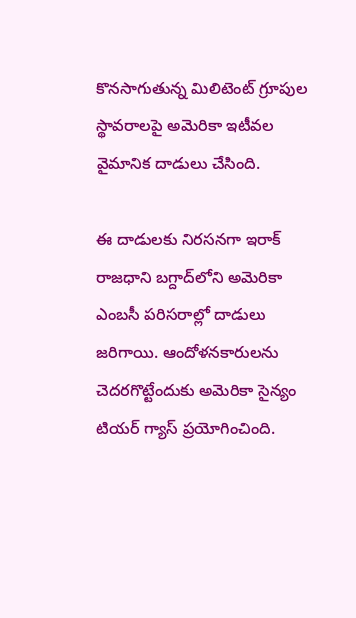కొనసాగుతున్న మిలిటెంట్ గ్రూపుల స్థావరాలపై అమెరికా ఇటీవల వైమానిక దాడులు చేసింది.

ఈ దాడులకు నిరసనగా ఇరాక్ రాజధాని బగ్దాద్‌లోని అమెరికా ఎంబసీ పరిసరాల్లో దాడులు జరిగాయి. ఆందోళనకారులను చెదరగొట్టేందుకు అమెరికా సైన్యం టియర్ గ్యాస్ ప్రయోగించింది.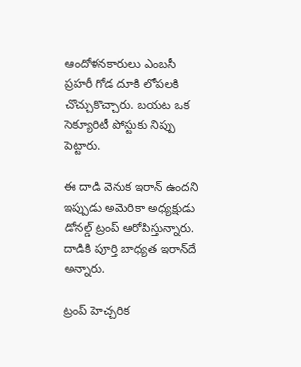ఆందోళనకారులు ఎంబసీ ప్రహరీ గోడ దూకి లోపలకి చొచ్చుకొచ్చారు. బయట ఒక సెక్యూరిటీ పోస్టుకు నిప్పు పెట్టారు.

ఈ దాడి వెనుక ఇరాన్ ఉందని ఇప్పుడు అమెరికా అధ్యక్షుడు డోనల్డ్ ట్రంప్ ఆరోపిస్తున్నారు. దాడికి పూర్తి బాధ్యత ఇరాన్‌దే అన్నారు.

ట్రంప్ హెచ్చరిక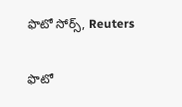ఫొటో సోర్స్, Reuters

ఫొటో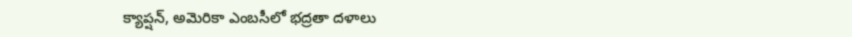క్యాప్షన్, అమెరికా ఎంబసీలో భద్రతా దళాలు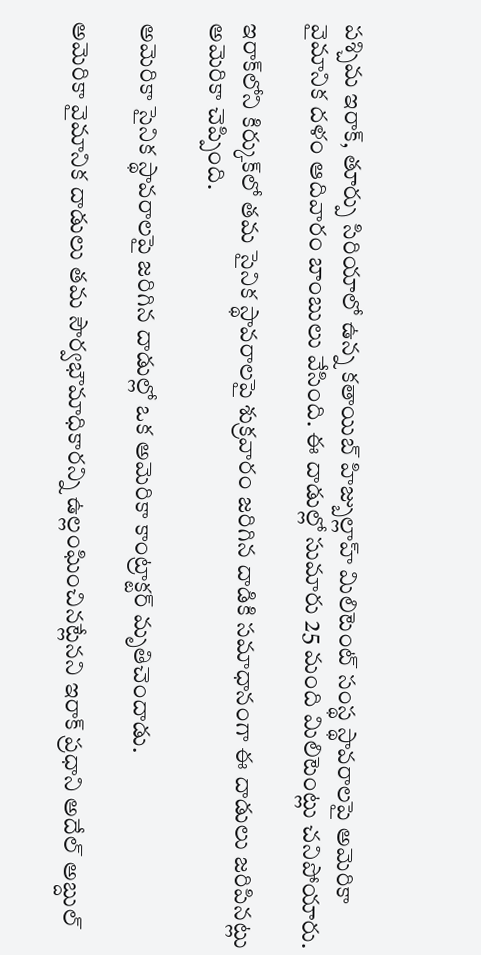పశ్చిమ ఇరాక్, తూర్పు సిరియాలో ఉన్న కతాయిబ్ హిజ్బుల్లాహ్ మిలిటెంట్ సంస్థ స్థావరాలపై అమెరికా వైమానిక దళం ఆదివారం బాంబులు వేసింది. ఈ దాడుల్లో సుమారు 25 మంది మిలిటెంట్లు చనిపోయారు.

ఇరాక్‌లోని కిర్కుక్‌లో తమ సైనిక స్థావరాలపై శుక్రవారం జరిగిన దాడికి సమాధానంగా ఈ దాడులు జరిపినట్లు అమెరికా చెప్పింది.

అమెరికా సైనిక స్థావరాలపై జరిగిన దాడుల్లో ఒక అమెరికా కాంట్రాక్టర్ మృతిచెందాడు.

అమెరికా వైమానిక దాడులు తమ సౌర్వభౌమాధికారన్ని ఉల్లంఘించినట్లేనని ఇరాక్ ప్రధాని అదేల్ అబ్దుల్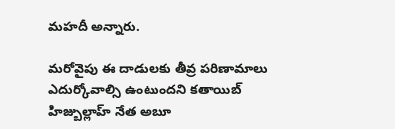మహదీ అన్నారు.

మరోవైపు ఈ దాడులకు తీవ్ర పరిణామాలు ఎదుర్కోవాల్సి ఉంటుందని కతాయిబ్ హిజ్బుల్లాహ్ నేత అబూ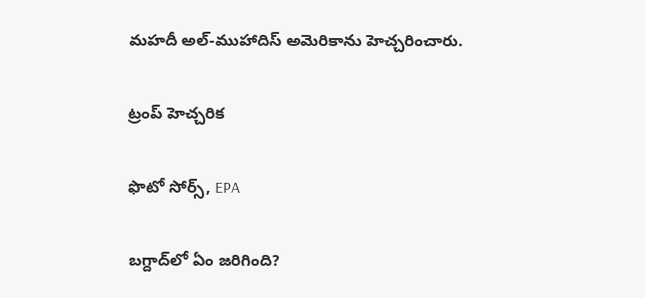మహదీ అల్-ముహాదిస్ అమెరికాను హెచ్చరించారు.

ట్రంప్ హెచ్చరిక

ఫొటో సోర్స్, EPA

బగ్దాద్‌లో ఏం జరిగింది?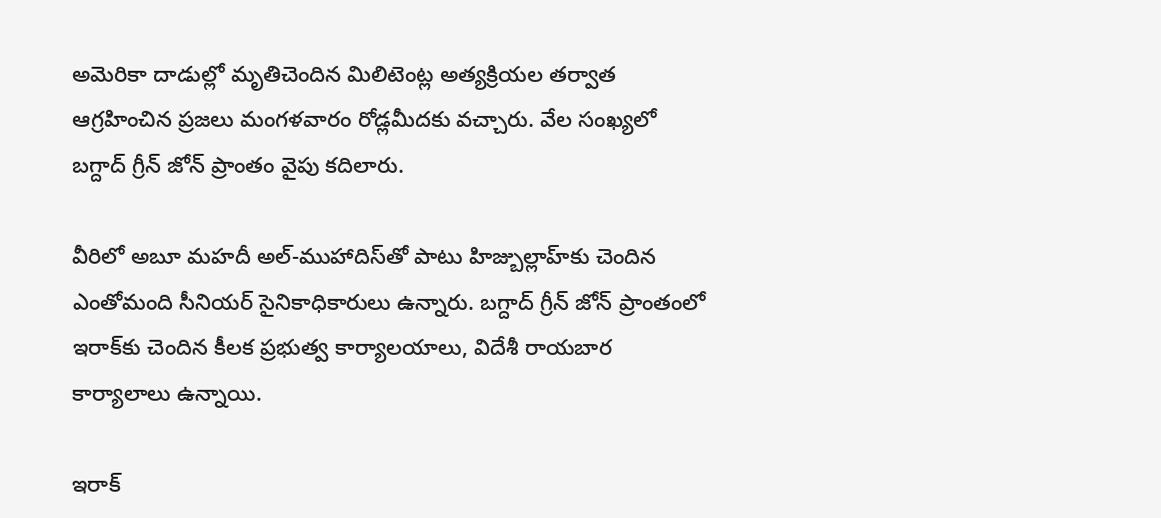అమెరికా దాడుల్లో మృతిచెందిన మిలిటెంట్ల అత్యక్రియల తర్వాత ఆగ్రహించిన ప్రజలు మంగళవారం రోడ్లమీదకు వచ్చారు. వేల సంఖ్యలో బగ్దాద్ గ్రీన్ జోన్ ప్రాంతం వైపు కదిలారు.

వీరిలో అబూ మహదీ అల్-ముహాదిస్‌తో పాటు హిజ్బుల్లాహ్‌కు చెందిన ఎంతోమంది సీనియర్ సైనికాధికారులు ఉన్నారు. బగ్దాద్ గ్రీన్ జోన్ ప్రాంతంలో ఇరాక్‌కు చెందిన కీలక ప్రభుత్వ కార్యాలయాలు, విదేశీ రాయబార కార్యాలాలు ఉన్నాయి.

ఇరాక్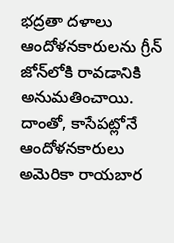భద్రతా దళాలు ఆందోళనకారులను గ్రీన్ జోన్‌లోకి రావడానికి అనుమతించాయి. దాంతో, కాసేపట్లోనే ఆందోళనకారులు అమెరికా రాయబార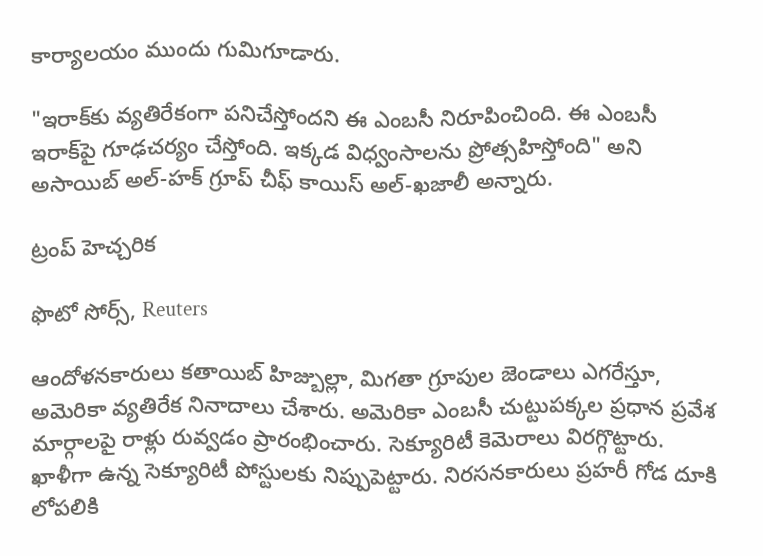కార్యాలయం ముందు గుమిగూడారు.

"ఇరాక్‌కు వ్యతిరేకంగా పనిచేస్తోందని ఈ ఎంబసీ నిరూపించింది. ఈ ఎంబసీ ఇరాక్‌పై గూఢచర్యం చేస్తోంది. ఇక్కడ విధ్వంసాలను ప్రోత్సహిస్తోంది" అని అసాయిబ్ అల్-హక్ గ్రూప్ చీఫ్ కాయిస్ అల్-ఖజాలీ అన్నారు.

ట్రంప్ హెచ్చరిక

ఫొటో సోర్స్, Reuters

ఆందోళనకారులు కతాయిబ్ హిజ్బుల్లా, మిగతా గ్రూపుల జెండాలు ఎగరేస్తూ, అమెరికా వ్యతిరేక నినాదాలు చేశారు. అమెరికా ఎంబసీ చుట్టుపక్కల ప్రధాన ప్రవేశ మార్గాలపై రాళ్లు రువ్వడం ప్రారంభించారు. సెక్యూరిటీ కెమెరాలు విరగ్గొట్టారు. ఖాళీగా ఉన్న సెక్యూరిటీ పోస్టులకు నిప్పుపెట్టారు. నిరసనకారులు ప్రహరీ గోడ దూకి లోపలికి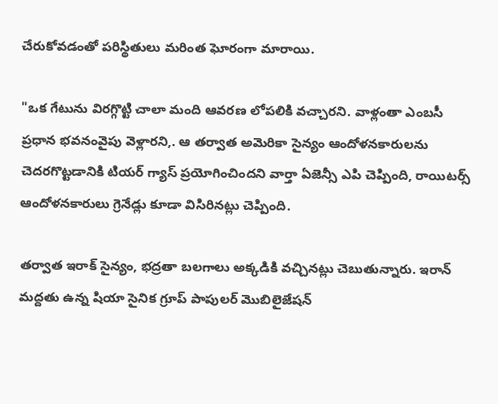చేరుకోవడంతో పరిస్థితులు మరింత ఘోరంగా మారాయి.

"ఒక గేటును విరగ్గొట్టి చాలా మంది ఆవరణ లోపలికి వచ్చారని. వాళ్లంతా ఎంబసీ ప్రధాన భవనంవైపు వెళ్లారని,. ఆ తర్వాత అమెరికా సైన్యం ఆందోళనకారులను చెదరగొట్టడానికి టియర్ గ్యాస్ ప్రయోగించిందని వార్తా ఏజెన్సీ ఎపి చెప్పింది, రాయిటర్స్ ఆందోళనకారులు గ్రెనేడ్లు కూడా విసిరినట్లు చెప్పింది.

తర్వాత ఇరాక్ సైన్యం, భద్రతా బలగాలు అక్కడికి వచ్చినట్లు చెబుతున్నారు. ఇరాన్ మద్దతు ఉన్న షియా సైనిక గ్రూప్ పాపులర్ మొబిలైజేషన్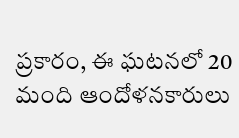ప్రకారం, ఈ ఘటనలో 20 మంది ఆందోళనకారులు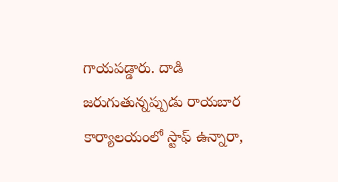గాయపడ్డారు. దాడి జరుగుతున్నప్పుడు రాయబార కార్యాలయంలో స్టాఫ్ ఉన్నారా,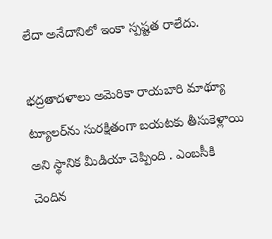లేదా అనేదానిలో ఇంకా స్పష్టత రాలేదు.

భద్రతాదళాలు అమెరికా రాయబారి మాథ్యూ ట్యూలర్‌ను సురక్షితంగా బయటకు తీసుకెళ్లాయి అని స్థానిక మీడియా చెప్పింది . ఎంబసీకి చెందిన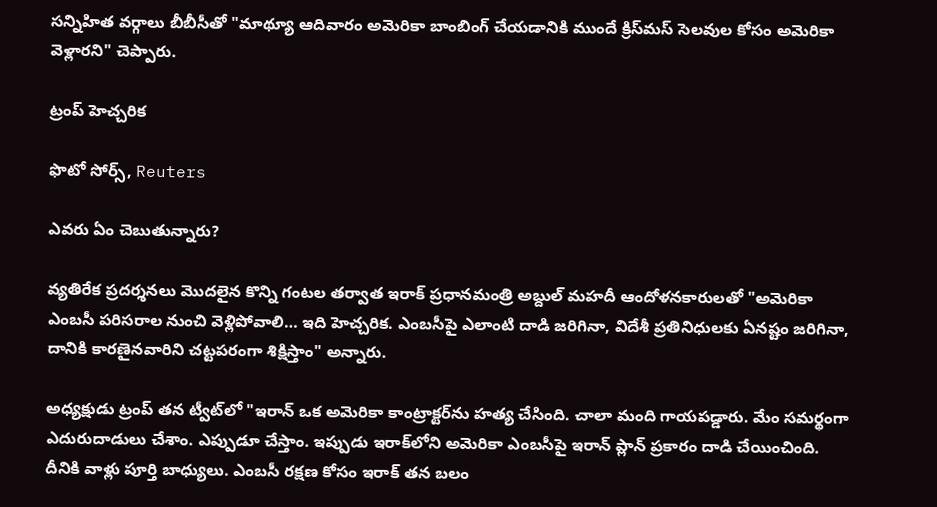సన్నిహిత వర్గాలు బీబీసీతో "మాథ్యూ ఆదివారం అమెరికా బాంబింగ్ చేయడానికి ముందే క్రిస్‌మస్ సెలవుల కోసం అమెరికా వెళ్లారని" చెప్పారు.

ట్రంప్ హెచ్చరిక

ఫొటో సోర్స్, Reuters

ఎవరు ఏం చెబుతున్నారు?

వ్యతిరేక ప్రదర్శనలు మొదలైన కొన్ని గంటల తర్వాత ఇరాక్ ప్రధానమంత్రి అబ్దుల్ మహదీ ఆందోళనకారులతో "అమెరికా ఎంబసీ పరిసరాల నుంచి వెళ్లిపోవాలి… ఇది హెచ్చరిక. ఎంబసీపై ఎలాంటి దాడి జరిగినా, విదేశీ ప్రతినిధులకు ఏనష్టం జరిగినా, దానికి కారణైనవారిని చట్టపరంగా శిక్షిస్తాం" అన్నారు.

అధ్యక్షుడు ట్రంప్ తన ట్వీట్‌లో "ఇరాన్ ఒక అమెరికా కాంట్రాక్టర్‌ను హత్య చేసింది. చాలా మంది గాయపడ్డారు. మేం సమర్థంగా ఎదురుదాడులు చేశాం. ఎప్పుడూ చేస్తాం. ఇప్పుడు ఇరాక్‌లోని అమెరికా ఎంబసీపై ఇరాన్ ప్లాన్ ప్రకారం దాడి చేయించింది. దీనికి వాళ్లు పూర్తి బాధ్యులు. ఎంబసీ రక్షణ కోసం ఇరాక్ తన బలం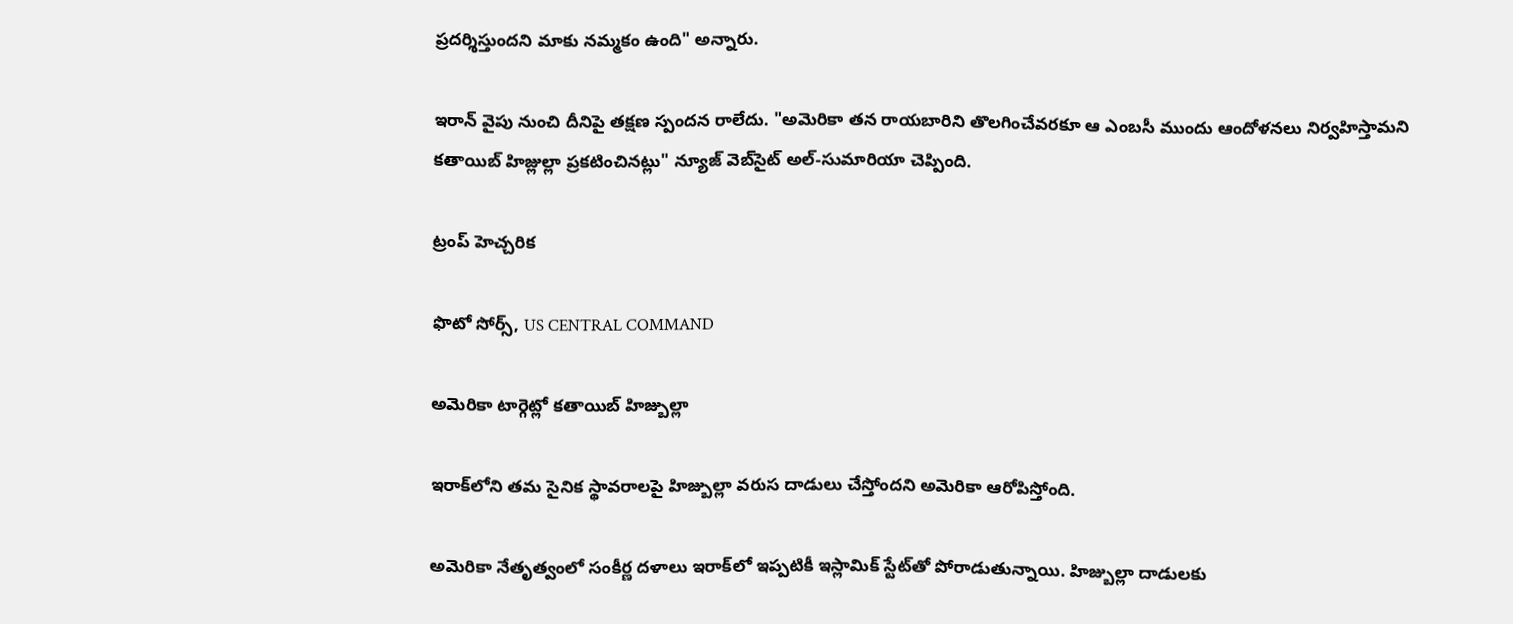ప్రదర్శిస్తుందని మాకు నమ్మకం ఉంది" అన్నారు.

ఇరాన్ వైపు నుంచి దీనిపై తక్షణ స్పందన రాలేదు. "అమెరికా తన రాయబారిని తొలగించేవరకూ ఆ ఎంబసీ ముందు ఆందోళనలు నిర్వహిస్తామని కతాయిబ్ హిజ్లుల్లా ప్రకటించినట్లు" న్యూజ్ వెబ్‌సైట్ అల్-సుమారియా చెప్పింది.

ట్రంప్ హెచ్చరిక

ఫొటో సోర్స్, US CENTRAL COMMAND

అమెరికా టార్గెట్లో కతాయిబ్ హిజ్బుల్లా

ఇరాక్‌లోని తమ సైనిక స్థావరాలపై హిజ్బుల్లా వరుస దాడులు చేస్తోందని అమెరికా ఆరోపిస్తోంది.

అమెరికా నేతృత్వంలో సంకీర్ణ దళాలు ఇరాక్‌లో ఇప్పటికీ ఇస్లామిక్ స్టేట్‌తో పోరాడుతున్నాయి. హిజ్బుల్లా దాడులకు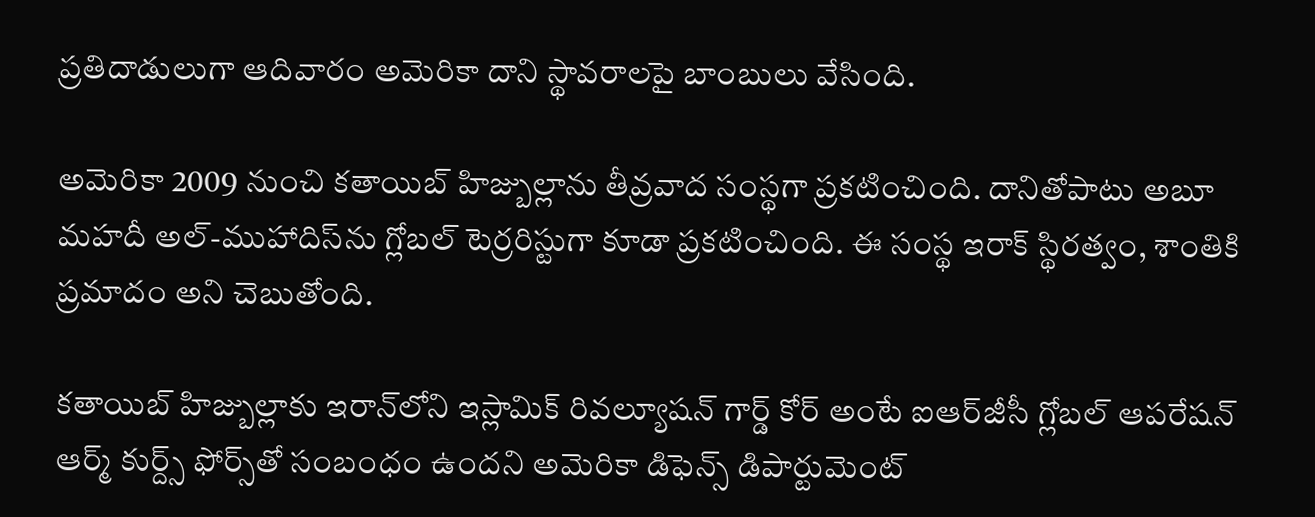ప్రతిదాడులుగా ఆదివారం అమెరికా దాని స్థావరాలపై బాంబులు వేసింది.

అమెరికా 2009 నుంచి కతాయిబ్ హిజ్బుల్లాను తీవ్రవాద సంస్థగా ప్రకటించింది. దానితోపాటు అబూ మహదీ అల్-ముహాదిస్‌ను గ్లోబల్ టెర్రరిస్టుగా కూడా ప్రకటించింది. ఈ సంస్థ ఇరాక్‌ స్థిరత్వం, శాంతికి ప్రమాదం అని చెబుతోంది.

కతాయిబ్ హిజ్బుల్లాకు ఇరాన్‌లోని ఇస్లామిక్ రివల్యూషన్ గార్డ్ కోర్ అంటే ఐఆర్‌జీసీ గ్లోబల్ ఆపరేషన్ ఆర్మ్ కుర్ద్స్ ఫోర్స్‌తో సంబంధం ఉందని అమెరికా డిఫెన్స్ డిపార్టుమెంట్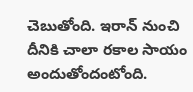చెబుతోంది. ఇరాన్ నుంచి దీనికి చాలా రకాల సాయం అందుతోందంటోంది.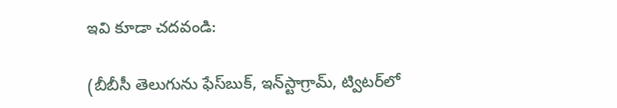ఇవి కూడా చదవండి:

(బీబీసీ తెలుగును ఫేస్‌బుక్, ఇన్‌స్టాగ్రామ్‌, ట్విటర్‌లో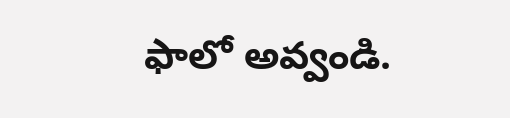ఫాలో అవ్వండి.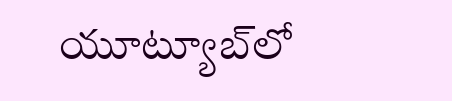యూట్యూబ్‌లో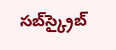సబ్‌స్క్రైబ్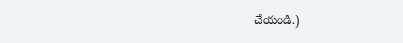చేయండి.)